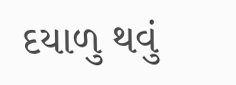દયાળુ થવું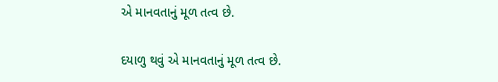એ માનવતાનું મૂળ તત્વ છે.

દયાળુ થવું એ માનવતાનું મૂળ તત્વ છે.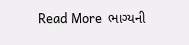Read More  ભાગ્યની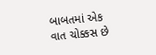બાબતમાં એક વાત ચોક્કસ છે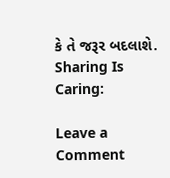કે તે જરૂર બદલાશે.
Sharing Is Caring:

Leave a Comment